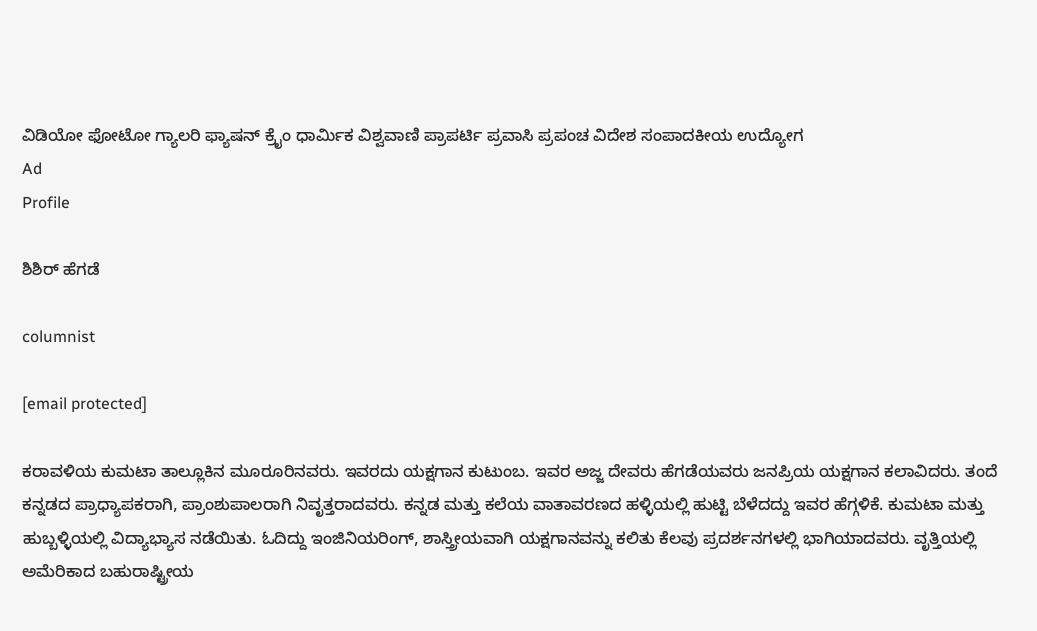ವಿಡಿಯೋ ಫೋಟೋ ಗ್ಯಾಲರಿ ಫ್ಯಾಷನ್ ಕ್ರೈಂ ಧಾರ್ಮಿಕ ವಿಶ್ವವಾಣಿ ಪ್ರಾಪರ್ಟಿ ಪ್ರವಾಸಿ ಪ್ರಪಂಚ ವಿದೇಶ ಸಂಪಾದಕೀಯ ಉದ್ಯೋಗ
Ad
Profile

ಶಿಶಿರ್‌ ಹೆಗಡೆ

columnist

[email protected]

ಕರಾವಳಿಯ ಕುಮಟಾ ತಾಲ್ಲೂಕಿನ ಮೂರೂರಿನವರು. ಇವರದು ಯಕ್ಷಗಾನ ಕುಟುಂಬ. ಇವರ ಅಜ್ಜ ದೇವರು ಹೆಗಡೆಯವರು ಜನಪ್ರಿಯ ಯಕ್ಷಗಾನ ಕಲಾವಿದರು. ತಂದೆ ಕನ್ನಡದ ಪ್ರಾಧ್ಯಾಪಕರಾಗಿ, ಪ್ರಾಂಶುಪಾಲರಾಗಿ ನಿವೃತ್ತರಾದವರು. ಕನ್ನಡ ಮತ್ತು ಕಲೆಯ ವಾತಾವರಣದ ಹಳ್ಳಿಯಲ್ಲಿ ಹುಟ್ಟಿ ಬೆಳೆದದ್ದು ಇವರ ಹೆಗ್ಗಳಿಕೆ. ಕುಮಟಾ ಮತ್ತು ಹುಬ್ಬಳ್ಳಿಯಲ್ಲಿ ವಿದ್ಯಾಭ್ಯಾಸ ನಡೆಯಿತು. ಓದಿದ್ದು ಇಂಜಿನಿಯರಿಂಗ್, ಶಾಸ್ತ್ರೀಯವಾಗಿ ಯಕ್ಷಗಾನವನ್ನು ಕಲಿತು ಕೆಲವು ಪ್ರದರ್ಶನಗಳಲ್ಲಿ ಭಾಗಿಯಾದವರು. ವೃತ್ತಿಯಲ್ಲಿ ಅಮೆರಿಕಾದ ಬಹುರಾಷ್ಟ್ರೀಯ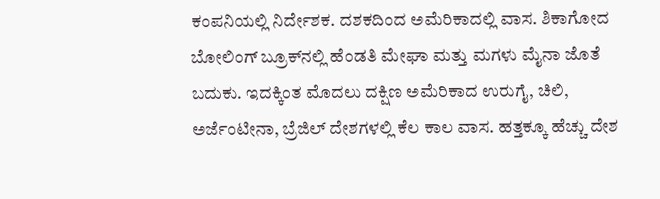ಕಂಪನಿಯಲ್ಲಿ ನಿರ್ದೇಶಕ. ದಶಕದಿಂದ ಅಮೆರಿಕಾದಲ್ಲಿ ವಾಸ. ಶಿಕಾಗೋದ ಬೋಲಿಂಗ್ ಬ್ರೂಕ್‌ನಲ್ಲಿ ಹೆಂಡತಿ ಮೇಘಾ ಮತ್ತು ಮಗಳು ಮೈನಾ ಜೊತೆ ಬದುಕು. ಇದಕ್ಕಿಂತ ಮೊದಲು ದಕ್ಷಿಣ ಅಮೆರಿಕಾದ ಉರುಗೈ, ಚಿಲಿ, ಅರ್ಜೆಂಟೀನಾ, ಬ್ರೆಜಿಲ್ ದೇಶಗಳಲ್ಲಿ ಕೆಲ ಕಾಲ ವಾಸ. ಹತ್ತಕ್ಕೂ ಹೆಚ್ಚು ದೇಶ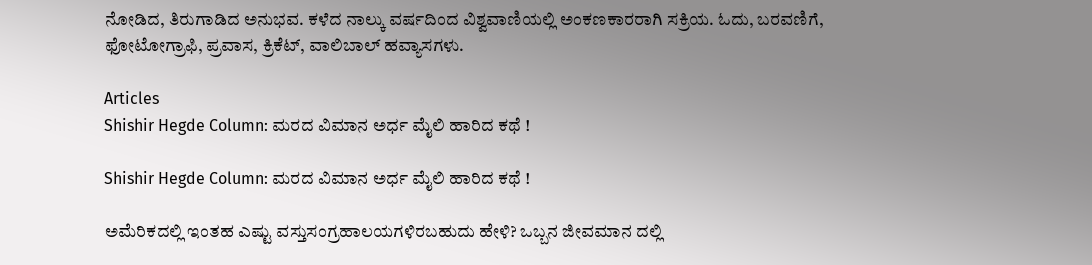ನೋಡಿದ, ತಿರುಗಾಡಿದ ಅನುಭವ. ಕಳೆದ ನಾಲ್ಕು ವರ್ಷದಿಂದ ವಿಶ್ವವಾಣಿಯಲ್ಲಿ ಅಂಕಣಕಾರರಾಗಿ ಸಕ್ರಿಯ. ಓದು, ಬರವಣಿಗೆ, ಫೋಟೋಗ್ರಾಫಿ, ಪ್ರವಾಸ, ಕ್ರಿಕೆಟ್, ವಾಲಿಬಾಲ್ ಹವ್ಯಾಸಗಳು.

Articles
Shishir Hegde Column: ಮರದ ವಿಮಾನ ಅರ್ಧ ಮೈಲಿ ಹಾರಿದ ಕಥೆ !

Shishir Hegde Column: ಮರದ ವಿಮಾನ ಅರ್ಧ ಮೈಲಿ ಹಾರಿದ ಕಥೆ !

ಅಮೆರಿಕದಲ್ಲಿ ಇಂತಹ ಎಷ್ಟು ವಸ್ತುಸಂಗ್ರಹಾಲಯಗಳಿರಬಹುದು ಹೇಳಿ? ಒಬ್ಬನ ಜೀವಮಾನ ದಲ್ಲಿ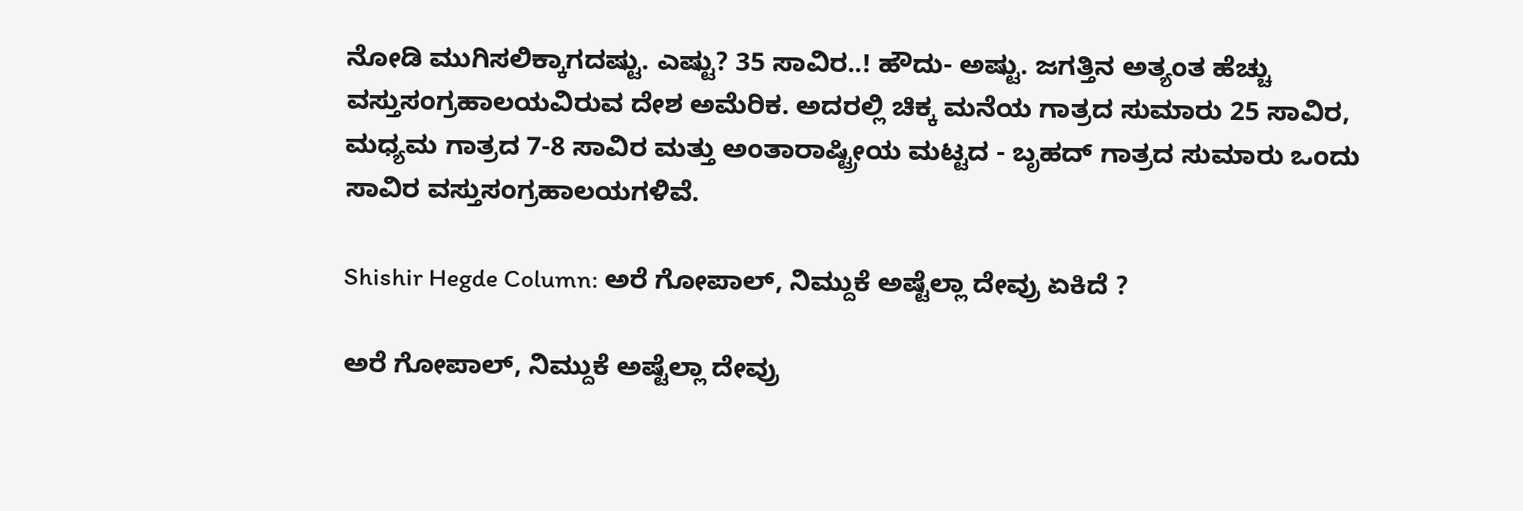ನೋಡಿ ಮುಗಿಸಲಿಕ್ಕಾಗದಷ್ಟು. ಎಷ್ಟು? 35 ಸಾವಿರ..! ಹೌದು- ಅಷ್ಟು. ಜಗತ್ತಿನ ಅತ್ಯಂತ ಹೆಚ್ಚು ವಸ್ತುಸಂಗ್ರಹಾಲಯವಿರುವ ದೇಶ ಅಮೆರಿಕ. ಅದರಲ್ಲಿ ಚಿಕ್ಕ ಮನೆಯ ಗಾತ್ರದ ಸುಮಾರು 25 ಸಾವಿರ, ಮಧ್ಯಮ ಗಾತ್ರದ 7-8 ಸಾವಿರ ಮತ್ತು ಅಂತಾರಾಷ್ಟ್ರೀಯ ಮಟ್ಟದ - ಬೃಹದ್ ಗಾತ್ರದ ಸುಮಾರು ಒಂದು ಸಾವಿರ ವಸ್ತುಸಂಗ್ರಹಾಲಯಗಳಿವೆ.

Shishir Hegde Column: ಅರೆ ಗೋಪಾಲ್‌, ನಿಮ್ದುಕೆ ಅಷ್ಟೆಲ್ಲಾ ದೇವ್ರು ಏಕಿದೆ ?

ಅರೆ ಗೋಪಾಲ್‌, ನಿಮ್ದುಕೆ ಅಷ್ಟೆಲ್ಲಾ ದೇವ್ರು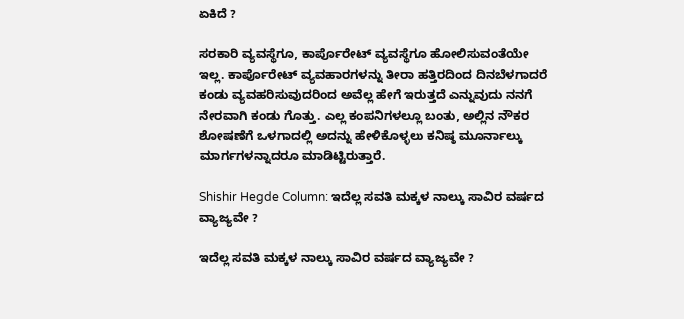ಏಕಿದೆ ?

ಸರಕಾರಿ ವ್ಯವಸ್ಥೆಗೂ, ಕಾರ್ಪೊರೇಟ್ ವ್ಯವಸ್ಥೆಗೂ ಹೋಲಿಸುವಂತೆಯೇ ಇಲ್ಲ. ಕಾರ್ಪೊರೇಟ್ ವ್ಯವಹಾರಗಳನ್ನು ತೀರಾ ಹತ್ತಿರದಿಂದ ದಿನಬೆಳಗಾದರೆ ಕಂಡು ವ್ಯವಹರಿಸುವುದರಿಂದ ಅವೆಲ್ಲ ಹೇಗೆ ಇರುತ್ತದೆ ಎನ್ನುವುದು ನನಗೆ ನೇರವಾಗಿ ಕಂಡು ಗೊತ್ತು. ಎಲ್ಲ ಕಂಪನಿಗಳಲ್ಲೂ ಬಂತು, ಅಲ್ಲಿನ ನೌಕರ ಶೋಷಣೆಗೆ ಒಳಗಾದಲ್ಲಿ ಅದನ್ನು ಹೇಳಿಕೊಳ್ಳಲು ಕನಿಷ್ಠ ಮೂರ್ನಾಲ್ಕು ಮಾರ್ಗಗಳನ್ನಾದರೂ ಮಾಡಿಟ್ಟಿರುತ್ತಾರೆ.

Shishir Hegde Column: ಇದೆಲ್ಲ ಸವತಿ ಮಕ್ಕಳ ನಾಲ್ಕು ಸಾವಿರ ವರ್ಷದ ವ್ಯಾಜ್ಯವೇ ?

ಇದೆಲ್ಲ ಸವತಿ ಮಕ್ಕಳ ನಾಲ್ಕು ಸಾವಿರ ವರ್ಷದ ವ್ಯಾಜ್ಯವೇ ?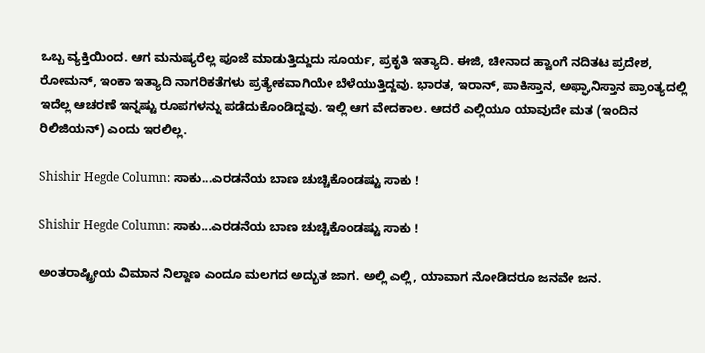ಒಬ್ಬ ವ್ಯಕ್ತಿಯಿಂದ. ಆಗ ಮನುಷ್ಯರೆಲ್ಲ ಪೂಜೆ ಮಾಡುತ್ತಿದ್ದುದು ಸೂರ್ಯ, ಪ್ರಕೃತಿ ಇತ್ಯಾದಿ. ಈಜಿ, ಚೀನಾದ ಹ್ವಾಂಗೆ ನದಿತಟ ಪ್ರದೇಶ, ರೋಮನ್, ಇಂಕಾ ಇತ್ಯಾದಿ ನಾಗರಿಕತೆಗಳು ಪ್ರತ್ಯೇಕವಾಗಿಯೇ ಬೆಳೆಯುತ್ತಿದ್ದವು. ಭಾರತ, ಇರಾನ್, ಪಾಕಿಸ್ತಾನ, ಅಫ್ಘಾನಿಸ್ತಾನ ಪ್ರಾಂತ್ಯದಲ್ಲಿ ಇದೆಲ್ಲ ಆಚರಣೆ ಇನ್ನಷ್ಟು ರೂಪಗಳನ್ನು ಪಡೆದುಕೊಂಡಿದ್ದವು. ಇಲ್ಲಿ ಆಗ ವೇದಕಾಲ. ಆದರೆ ಎಲ್ಲಿಯೂ ಯಾವುದೇ ಮತ (ಇಂದಿನ ರಿಲಿಜಿಯನ್) ಎಂದು ಇರಲಿಲ್ಲ.

Shishir Hegde Column: ಸಾಕು...ಎರಡನೆಯ ಬಾಣ ಚುಚ್ಚಿಕೊಂಡಷ್ಟು ಸಾಕು !

Shishir Hegde Column: ಸಾಕು...ಎರಡನೆಯ ಬಾಣ ಚುಚ್ಚಿಕೊಂಡಷ್ಟು ಸಾಕು !

ಅಂತರಾಷ್ಟ್ರೀಯ ವಿಮಾನ ನಿಲ್ದಾಣ ಎಂದೂ ಮಲಗದ ಅದ್ಭುತ ಜಾಗ. ಅಲ್ಲಿ ಎಲ್ಲಿ, ಯಾವಾಗ ನೋಡಿದರೂ ಜನವೇ ಜನ.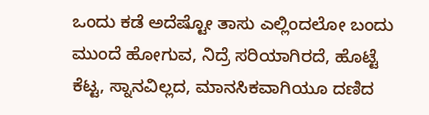ಒಂದು ಕಡೆ ಅದೆಷ್ಟೋ ತಾಸು ಎಲ್ಲಿಂದಲೋ ಬಂದು ಮುಂದೆ ಹೋಗುವ, ನಿದ್ರೆ ಸರಿಯಾಗಿರದೆ, ಹೊಟ್ಟೆ ಕೆಟ್ಟ, ಸ್ನಾನವಿಲ್ಲದ, ಮಾನಸಿಕವಾಗಿಯೂ ದಣಿದ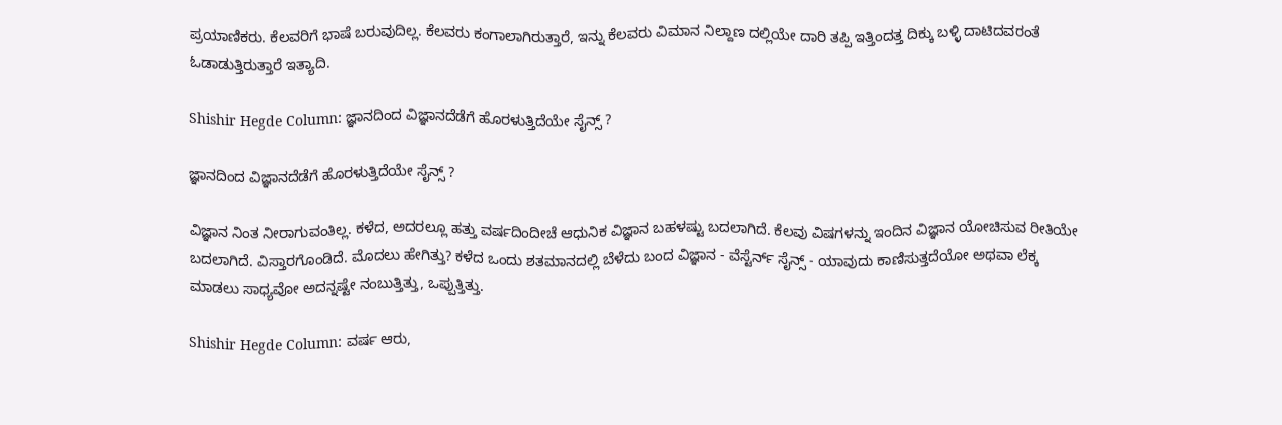ಪ್ರಯಾಣಿಕರು. ಕೆಲವರಿಗೆ ಭಾಷೆ ಬರುವುದಿಲ್ಲ. ಕೆಲವರು ಕಂಗಾಲಾಗಿರುತ್ತಾರೆ, ಇನ್ನು ಕೆಲವರು ವಿಮಾನ ನಿಲ್ದಾಣ ದಲ್ಲಿಯೇ ದಾರಿ ತಪ್ಪಿ ಇತ್ತಿಂದತ್ತ ದಿಕ್ಕು ಬಳ್ಳಿ ದಾಟಿದವರಂತೆ ಓಡಾಡುತ್ತಿರುತ್ತಾರೆ ಇತ್ಯಾದಿ.

Shishir Hegde Column: ಜ್ಞಾನದಿಂದ ವಿಜ್ಞಾನದೆಡೆಗೆ ಹೊರಳುತ್ತಿದೆಯೇ ಸೈನ್ಸ್‌ ?

ಜ್ಞಾನದಿಂದ ವಿಜ್ಞಾನದೆಡೆಗೆ ಹೊರಳುತ್ತಿದೆಯೇ ಸೈನ್ಸ್‌ ?

ವಿಜ್ಞಾನ ನಿಂತ ನೀರಾಗುವಂತಿಲ್ಲ. ಕಳೆದ, ಅದರಲ್ಲೂ ಹತ್ತು ವರ್ಷದಿಂದೀಚೆ ಆಧುನಿಕ ವಿಜ್ಞಾನ ಬಹಳಷ್ಟು ಬದಲಾಗಿದೆ. ಕೆಲವು ವಿಷಗಳನ್ನು ಇಂದಿನ ವಿಜ್ಞಾನ ಯೋಚಿಸುವ ರೀತಿಯೇ ಬದಲಾಗಿದೆ. ವಿಸ್ತಾರಗೊಂಡಿದೆ. ಮೊದಲು ಹೇಗಿತ್ತು? ಕಳೆದ ಒಂದು ಶತಮಾನದಲ್ಲಿ ಬೆಳೆದು ಬಂದ ವಿಜ್ಞಾನ - ವೆಸ್ಟೆರ್ನ್ ಸೈನ್ಸ್ - ಯಾವುದು ಕಾಣಿಸುತ್ತದೆಯೋ ಅಥವಾ ಲೆಕ್ಕ ಮಾಡಲು ಸಾಧ್ಯವೋ ಅದನ್ನಷ್ಟೇ ನಂಬುತ್ತಿತ್ತು, ಒಪ್ಪುತ್ತಿತ್ತು.

Shishir Hegde Column: ವರ್ಷ ಆರು,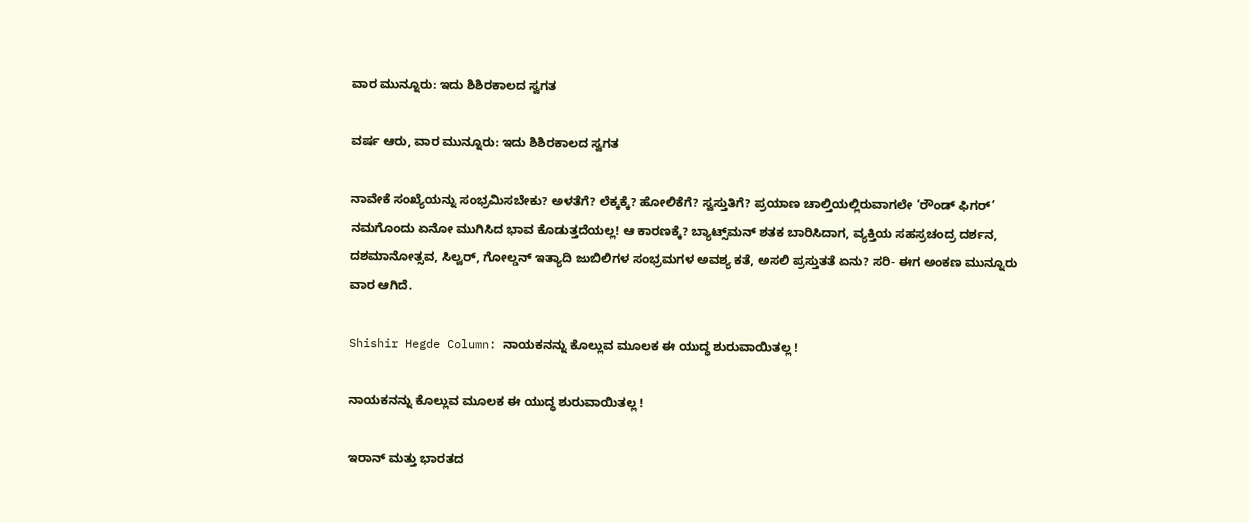ವಾರ ಮುನ್ನೂರು: ಇದು ಶಿಶಿರಕಾಲದ ಸ್ವಗತ

ವರ್ಷ ಆರು, ವಾರ ಮುನ್ನೂರು: ಇದು ಶಿಶಿರಕಾಲದ ಸ್ವಗತ

ನಾವೇಕೆ ಸಂಖ್ಯೆಯನ್ನು ಸಂಭ್ರಮಿಸಬೇಕು? ಅಳತೆಗೆ? ಲೆಕ್ಕಕ್ಕೆ? ಹೋಲಿಕೆಗೆ? ಸ್ವಸ್ತುತಿಗೆ? ಪ್ರಯಾಣ ಚಾಲ್ತಿಯಲ್ಲಿರುವಾಗಲೇ ‘ರೌಂಡ್ ಫಿಗರ್’ ನಮಗೊಂದು ಏನೋ ಮುಗಿಸಿದ ಭಾವ ಕೊಡುತ್ತದೆಯಲ್ಲ! ಆ ಕಾರಣಕ್ಕೆ? ಬ್ಯಾಟ್ಸ್‌ಮನ್ ಶತಕ ಬಾರಿಸಿದಾಗ, ವ್ಯಕ್ತಿಯ ಸಹಸ್ರಚಂದ್ರ ದರ್ಶನ, ದಶಮಾನೋತ್ಸವ, ಸಿಲ್ವರ್, ಗೋಲ್ಡನ್ ಇತ್ಯಾದಿ ಜುಬಿಲಿಗಳ ಸಂಭ್ರಮಗಳ ಅವಶ್ಯ ಕತೆ, ಅಸಲಿ ಪ್ರಸ್ತುತತೆ ಏನು? ಸರಿ- ಈಗ ಅಂಕಣ ಮುನ್ನೂರು ವಾರ ಆಗಿದೆ.

Shishir Hegde Column: ನಾಯಕನನ್ನು ಕೊಲ್ಲುವ ಮೂಲಕ ಈ ಯುದ್ಧ ಶುರುವಾಯಿತಲ್ಲ !

ನಾಯಕನನ್ನು ಕೊಲ್ಲುವ ಮೂಲಕ ಈ ಯುದ್ಧ ಶುರುವಾಯಿತಲ್ಲ !

ಇರಾನ್ ಮತ್ತು ಭಾರತದ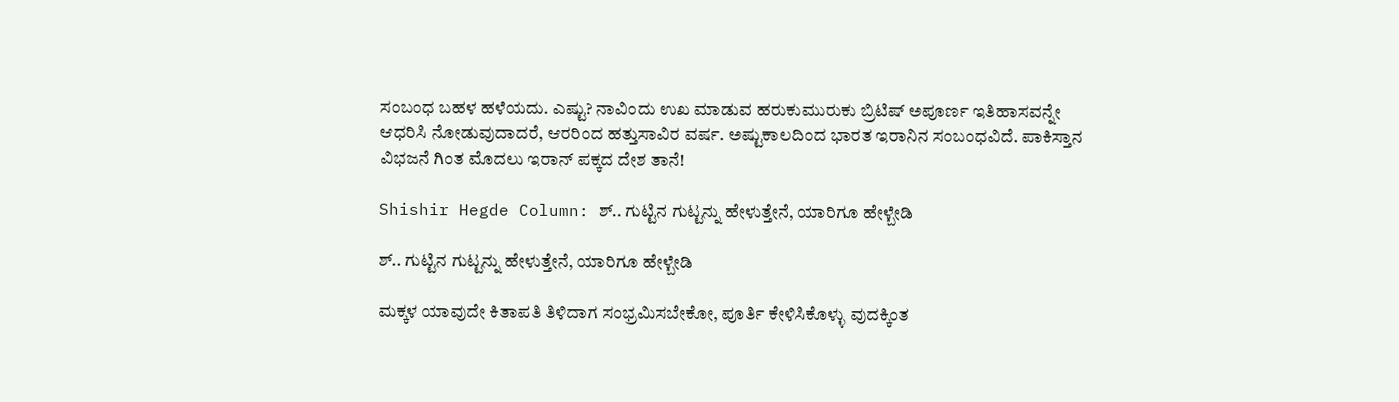ಸಂಬಂಧ ಬಹಳ ಹಳೆಯದು. ಎಷ್ಟು? ನಾವಿಂದು ಉಖ ಮಾಡುವ ಹರುಕುಮುರುಕು ಬ್ರಿಟಿಷ್ ಅಪೂರ್ಣ ಇತಿಹಾಸವನ್ನೇ ಆಧರಿಸಿ ನೋಡುವುದಾದರೆ, ಆರರಿಂದ ಹತ್ತುಸಾವಿರ ವರ್ಷ. ಅಷ್ಟುಕಾಲದಿಂದ ಭಾರತ ಇರಾನಿನ ಸಂಬಂಧವಿದೆ. ಪಾಕಿಸ್ತಾನ ವಿಭಜನೆ ಗಿಂತ ಮೊದಲು ಇರಾನ್ ಪಕ್ಕದ ದೇಶ ತಾನೆ!

Shishir Hegde Column: ಶ್.. ಗುಟ್ಟಿನ ಗುಟ್ಟನ್ನು ಹೇಳುತ್ತೇನೆ, ಯಾರಿಗೂ ಹೇಳ್ಬೇಡಿ

ಶ್.. ಗುಟ್ಟಿನ ಗುಟ್ಟನ್ನು ಹೇಳುತ್ತೇನೆ, ಯಾರಿಗೂ ಹೇಳ್ಬೇಡಿ

ಮಕ್ಕಳ ಯಾವುದೇ ಕಿತಾಪತಿ ತಿಳಿದಾಗ ಸಂಭ್ರಮಿಸಬೇಕೋ, ಪೂರ್ತಿ ಕೇಳಿಸಿಕೊಳ್ಳು ವುದಕ್ಕಿಂತ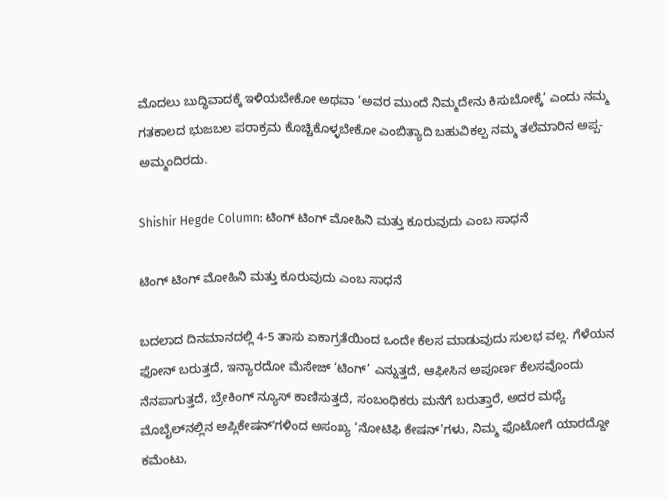ಮೊದಲು ಬುದ್ಧಿವಾದಕ್ಕೆ ಇಳಿಯಬೇಕೋ ಅಥವಾ ‘ಅವರ ಮುಂದೆ ನಿಮ್ಮದೇನು ಕಿಸುಬೋಕ್ಕೆ’ ಎಂದು ನಮ್ಮ ಗತಕಾಲದ ಭುಜಬಲ ಪರಾಕ್ರಮ ಕೊಚ್ಚಿಕೊಳ್ಳಬೇಕೋ ಎಂಬಿತ್ಯಾದಿ ಬಹುವಿಕಲ್ಪ ನಮ್ಮ ತಲೆಮಾರಿನ ಅಪ್ಪ-ಅಮ್ಮಂದಿರದು.

Shishir Hegde Column: ಟಿಂಗ್‌ ಟಿಂಗ್ ಮೋಹಿನಿ ಮತ್ತು ಕೂರುವುದು ಎಂಬ ಸಾಧನೆ

ಟಿಂಗ್‌ ಟಿಂಗ್ ಮೋಹಿನಿ ಮತ್ತು ಕೂರುವುದು ಎಂಬ ಸಾಧನೆ

ಬದಲಾದ ದಿನಮಾನದಲ್ಲಿ 4-5 ತಾಸು ಏಕಾಗ್ರತೆಯಿಂದ ಒಂದೇ ಕೆಲಸ ಮಾಡುವುದು ಸುಲಭ ವಲ್ಲ. ಗೆಳೆಯನ ಫೋನ್ ಬರುತ್ತದೆ, ಇನ್ಯಾರದೋ ಮೆಸೇಜ್ ‘ಟಿಂಗ್’ ಎನ್ನುತ್ತದೆ, ಆಫೀಸಿನ ಅಪೂರ್ಣ ಕೆಲಸವೊಂದು ನೆನಪಾಗುತ್ತದೆ, ಬ್ರೇಕಿಂಗ್ ನ್ಯೂಸ್ ಕಾಣಿಸುತ್ತದೆ, ಸಂಬಂಧಿಕರು ಮನೆಗೆ ಬರುತ್ತಾರೆ, ಅದರ ಮಧ್ಯೆ ಮೊಬೈಲ್‌ನಲ್ಲಿನ ಅಪ್ಲಿಕೇಷನ್ʼಗಳಿಂದ ಅಸಂಖ್ಯ ‘ನೋಟಿಫಿ ಕೇಷನ್’ಗಳು, ನಿಮ್ಮ ಫೊಟೋಗೆ ಯಾರದ್ದೋ ಕಮೆಂಟು,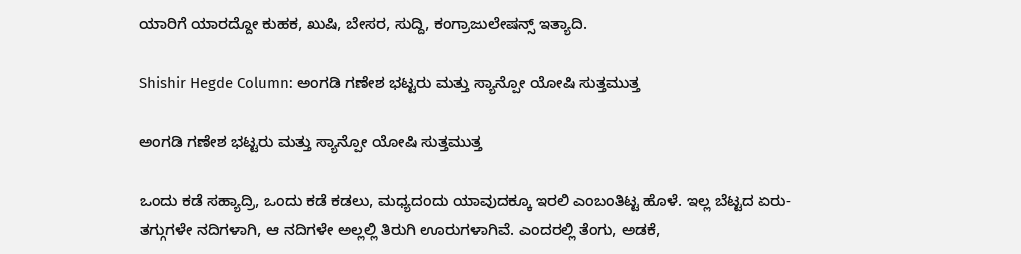ಯಾರಿಗೆ ಯಾರದ್ದೋ ಕುಹಕ, ಖುಷಿ, ಬೇಸರ, ಸುದ್ದಿ, ಕಂಗ್ರಾಜುಲೇಷನ್ಸ್ ಇತ್ಯಾದಿ.

Shishir Hegde Column: ಅಂಗಡಿ ಗಣೇಶ ಭಟ್ಟರು ಮತ್ತು ಸ್ಯಾನ್ಪೋ ಯೋಷಿ ಸುತ್ತಮುತ್ತ

ಅಂಗಡಿ ಗಣೇಶ ಭಟ್ಟರು ಮತ್ತು ಸ್ಯಾನ್ಪೋ ಯೋಷಿ ಸುತ್ತಮುತ್ತ

ಒಂದು ಕಡೆ ಸಹ್ಯಾದ್ರಿ, ಒಂದು ಕಡೆ ಕಡಲು, ಮಧ್ಯದಂದು ಯಾವುದಕ್ಕೂ ಇರಲಿ ಎಂಬಂತಿಟ್ಟ ಹೊಳೆ. ಇಲ್ಲ ಬೆಟ್ಟದ ಏರು-ತಗ್ಗುಗಳೇ ನದಿಗಳಾಗಿ, ಆ ನದಿಗಳೇ ಅಲ್ಲಲ್ಲಿ ತಿರುಗಿ ಊರುಗಳಾಗಿವೆ. ಎಂದರಲ್ಲಿ ತೆಂಗು, ಅಡಕೆ,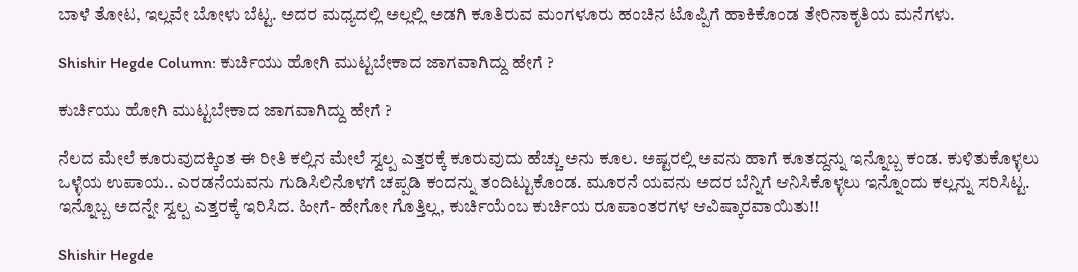ಬಾಳೆ ತೋಟ, ಇಲ್ಲವೇ ಬೋಳು ಬೆಟ್ಟ. ಅದರ ಮಧ್ಯದಲ್ಲಿ ಅಲ್ಲಲ್ಲಿ ಅಡಗಿ ಕೂತಿರುವ ಮಂಗಳೂರು ಹಂಚಿನ ಟೊಪ್ಪಿಗೆ ಹಾಕಿಕೊಂಡ ತೇರಿನಾಕೃತಿಯ ಮನೆಗಳು.

Shishir Hegde Column: ಕುರ್ಚಿಯು ಹೋಗಿ ಮುಟ್ಟಬೇಕಾದ ಜಾಗವಾಗಿದ್ದು ಹೇಗೆ ?

ಕುರ್ಚಿಯು ಹೋಗಿ ಮುಟ್ಟಬೇಕಾದ ಜಾಗವಾಗಿದ್ದು ಹೇಗೆ ?

ನೆಲದ ಮೇಲೆ ಕೂರುವುದಕ್ಕಿಂತ ಈ ರೀತಿ ಕಲ್ಲಿನ ಮೇಲೆ ಸ್ವಲ್ಪ ಎತ್ತರಕ್ಕೆ ಕೂರುವುದು ಹೆಚ್ಚು ಅನು ಕೂಲ. ಅಷ್ಟರಲ್ಲಿ ಅವನು ಹಾಗೆ ಕೂತದ್ದನ್ನು ಇನ್ನೊಬ್ಬ ಕಂಡ. ಕುಳಿತುಕೊಳ್ಳಲು ಒಳ್ಳೆಯ ಉಪಾಯ.. ಎರಡನೆಯವನು ಗುಡಿಸಿಲಿನೊಳಗೆ ಚಪ್ಪಡಿ ಕಂದನ್ನು ತಂದಿಟ್ಟುಕೊಂಡ. ಮೂರನೆ ಯವನು ಅದರ ಬೆನ್ನಿಗೆ ಆನಿಸಿಕೊಳ್ಳಲು ಇನ್ನೊಂದು ಕಲ್ಲನ್ನು ಸರಿಸಿಟ್ಟ. ಇನ್ನೊಬ್ಬ ಅದನ್ನೇ ಸ್ವಲ್ಪ ಎತ್ತರಕ್ಕೆ ಇರಿಸಿದ. ಹೀಗೆ- ಹೇಗೋ ಗೊತ್ತಿಲ್ಲ, ಕುರ್ಚಿಯೆಂಬ ಕುರ್ಚಿಯ ರೂಪಾಂತರಗಳ ಆವಿಷ್ಕಾರವಾಯಿತು!!

Shishir Hegde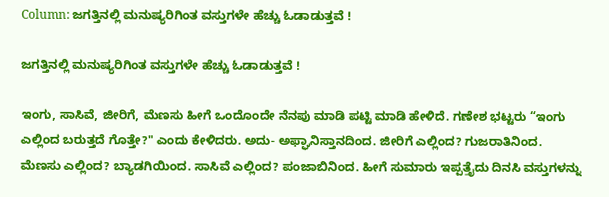Column: ಜಗತ್ತಿನಲ್ಲಿ ಮನುಷ್ಯರಿಗಿಂತ ವಸ್ತುಗಳೇ ಹೆಚ್ಚು ಓಡಾಡುತ್ತವೆ !

ಜಗತ್ತಿನಲ್ಲಿ ಮನುಷ್ಯರಿಗಿಂತ ವಸ್ತುಗಳೇ ಹೆಚ್ಚು ಓಡಾಡುತ್ತವೆ !

ಇಂಗು, ಸಾಸಿವೆ, ಜೀರಿಗೆ, ಮೆಣಸು ಹೀಗೆ ಒಂದೊಂದೇ ನೆನಪು ಮಾಡಿ ಪಟ್ಟಿ ಮಾಡಿ ಹೇಳಿದೆ. ಗಣೇಶ ಭಟ್ಟರು “ಇಂಗು ಎಲ್ಲಿಂದ ಬರುತ್ತದೆ ಗೊತ್ತೇ?" ಎಂದು ಕೇಳಿದರು. ಅದು- ಅಫ್ಘಾನಿಸ್ತಾನದಿಂದ. ಜೀರಿಗೆ ಎಲ್ಲಿಂದ? ಗುಜರಾತಿನಿಂದ. ಮೆಣಸು ಎಲ್ಲಿಂದ? ಬ್ಯಾಡಗಿಯಿಂದ. ಸಾಸಿವೆ ಎಲ್ಲಿಂದ? ಪಂಜಾಬಿನಿಂದ. ಹೀಗೆ ಸುಮಾರು ಇಪ್ಪತ್ತೈದು ದಿನಸಿ ವಸ್ತುಗಳನ್ನು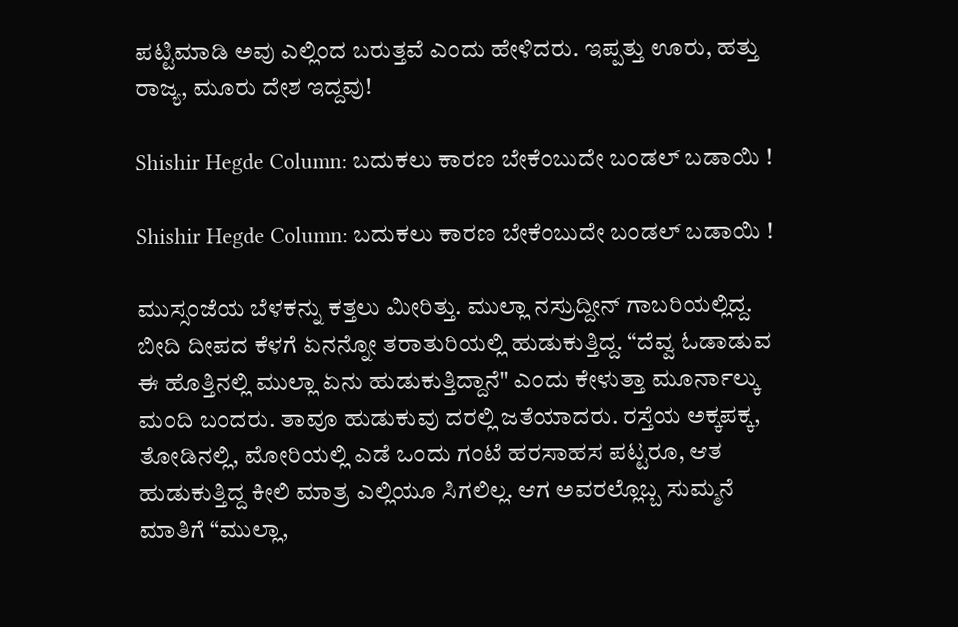ಪಟ್ಟಿಮಾಡಿ ಅವು ಎಲ್ಲಿಂದ ಬರುತ್ತವೆ ಎಂದು ಹೇಳಿದರು. ಇಪ್ಪತ್ತು ಊರು, ಹತ್ತು ರಾಜ್ಯ, ಮೂರು ದೇಶ ಇದ್ದವು!

Shishir Hegde Column: ಬದುಕಲು ಕಾರಣ ಬೇಕೆಂಬುದೇ ಬಂಡಲ್‌ ಬಡಾಯಿ !

Shishir Hegde Column: ಬದುಕಲು ಕಾರಣ ಬೇಕೆಂಬುದೇ ಬಂಡಲ್‌ ಬಡಾಯಿ !

ಮುಸ್ಸಂಜೆಯ ಬೆಳಕನ್ನು ಕತ್ತಲು ಮೀರಿತ್ತು. ಮುಲ್ಲಾ ನಸ್ರುದ್ದೀನ್ ಗಾಬರಿಯಲ್ಲಿದ್ದ. ಬೀದಿ ದೀಪದ ಕೆಳಗೆ ಏನನ್ನೋ ತರಾತುರಿಯಲ್ಲಿ ಹುಡುಕುತ್ತಿದ್ದ. “ದೆವ್ವ ಓಡಾಡುವ ಈ ಹೊತ್ತಿನಲ್ಲಿ ಮುಲ್ಲಾ ಏನು ಹುಡುಕುತ್ತಿದ್ದಾನೆ" ಎಂದು ಕೇಳುತ್ತಾ ಮೂರ್ನಾಲ್ಕು ಮಂದಿ ಬಂದರು. ತಾವೂ ಹುಡುಕುವು ದರಲ್ಲಿ ಜತೆಯಾದರು. ರಸ್ತೆಯ ಅಕ್ಕಪಕ್ಕ, ತೋಡಿನಲ್ಲಿ, ಮೋರಿಯಲ್ಲಿ ಎಡೆ ಒಂದು ಗಂಟೆ ಹರಸಾಹಸ ಪಟ್ಟರೂ, ಆತ ಹುಡುಕುತ್ತಿದ್ದ ಕೀಲಿ ಮಾತ್ರ ಎಲ್ಲಿಯೂ ಸಿಗಲಿಲ್ಲ. ಆಗ ಅವರಲ್ಲೊಬ್ಬ ಸುಮ್ಮನೆ ಮಾತಿಗೆ “ಮುಲ್ಲಾ,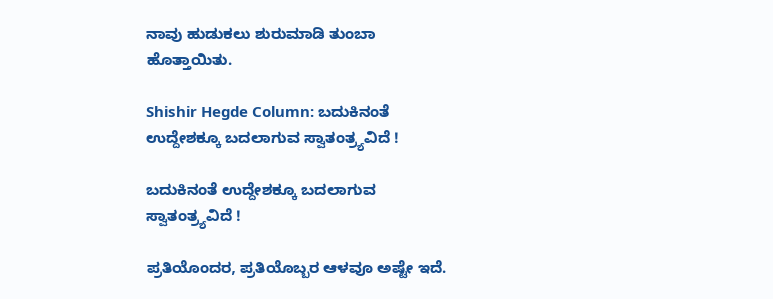ನಾವು ಹುಡುಕಲು ಶುರುಮಾಡಿ ತುಂಬಾ ಹೊತ್ತಾಯಿತು.

Shishir Hegde Column: ಬದುಕಿನಂತೆ ಉದ್ದೇಶಕ್ಕೂ ಬದಲಾಗುವ ಸ್ವಾತಂತ್ರ್ಯವಿದೆ !

ಬದುಕಿನಂತೆ ಉದ್ದೇಶಕ್ಕೂ ಬದಲಾಗುವ ಸ್ವಾತಂತ್ರ್ಯವಿದೆ !

ಪ್ರತಿಯೊಂದರ, ಪ್ರತಿಯೊಬ್ಬರ ಆಳವೂ ಅಷ್ಟೇ ಇದೆ.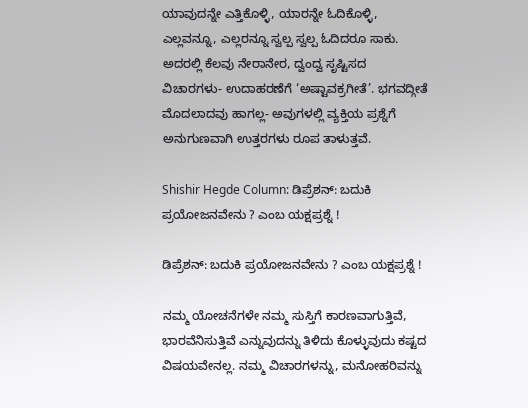ಯಾವುದನ್ನೇ ಎತ್ತಿಕೊಳ್ಳಿ, ಯಾರನ್ನೇ ಓದಿಕೊಳ್ಳಿ, ಎಲ್ಲವನ್ನೂ, ಎಲ್ಲರನ್ನೂ ಸ್ವಲ್ಪ ಸ್ವಲ್ಪ ಓದಿದರೂ ಸಾಕು. ಅದರಲ್ಲಿ ಕೆಲವು ನೇರಾನೇರ, ದ್ವಂದ್ವ ಸೃಷ್ಟಿಸದ ವಿಚಾರಗಳು- ಉದಾಹರಣೆಗೆ ‘ಅಷ್ಟಾವಕ್ರಗೀತೆ’. ಭಗವದ್ಗೀತೆ ಮೊದಲಾದವು ಹಾಗಲ್ಲ- ಅವುಗಳಲ್ಲಿ ವ್ಯಕ್ತಿಯ ಪ್ರಶ್ನೆಗೆ ಅನುಗುಣವಾಗಿ ಉತ್ತರಗಳು ರೂಪ ತಾಳುತ್ತವೆ.

Shishir Hegde Column: ಡಿಪ್ರೆಶನ್: ಬದುಕಿ ಪ್ರಯೋಜನವೇನು ? ಎಂಬ ಯಕ್ಷಪ್ರಶ್ನೆ !

ಡಿಪ್ರೆಶನ್: ಬದುಕಿ ಪ್ರಯೋಜನವೇನು ? ಎಂಬ ಯಕ್ಷಪ್ರಶ್ನೆ !

ನಮ್ಮ ಯೋಚನೆಗಳೇ ನಮ್ಮ ಸುಸ್ತಿಗೆ ಕಾರಣವಾಗುತ್ತಿವೆ, ಭಾರವೆನಿಸುತ್ತಿವೆ ಎನ್ನುವುದನ್ನು ತಿಳಿದು ಕೊಳ್ಳುವುದು ಕಷ್ಟದ ವಿಷಯವೇನಲ್ಲ. ನಮ್ಮ ವಿಚಾರಗಳನ್ನು, ಮನೋಹರಿವನ್ನು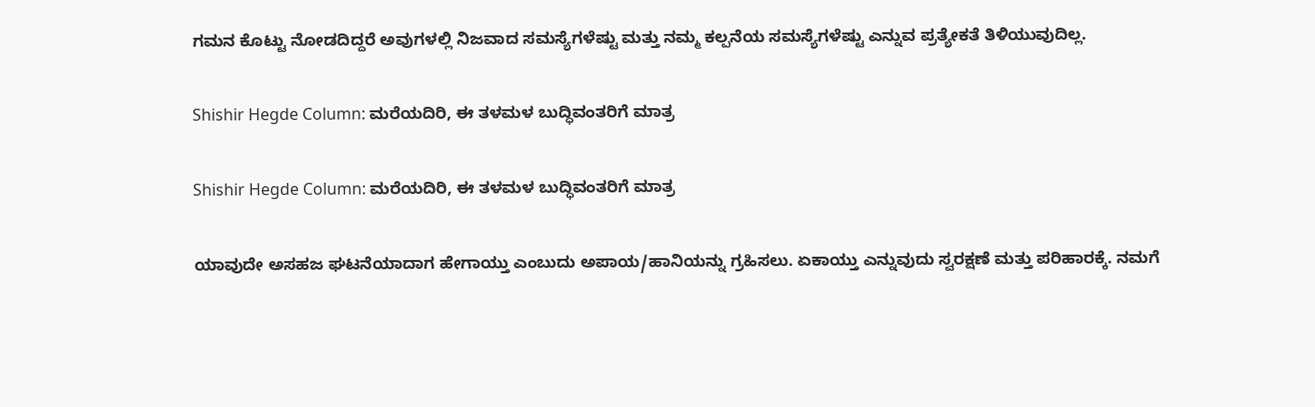ಗಮನ ಕೊಟ್ಟು ನೋಡದಿದ್ದರೆ ಅವುಗಳಲ್ಲಿ ನಿಜವಾದ ಸಮಸ್ಯೆಗಳೆಷ್ಟು ಮತ್ತು ನಮ್ಮ ಕಲ್ಪನೆಯ ಸಮಸ್ಯೆಗಳೆಷ್ಟು ಎನ್ನುವ ಪ್ರತ್ಯೇಕತೆ ತಿಳಿಯುವುದಿಲ್ಲ.

Shishir Hegde Column: ಮರೆಯದಿರಿ, ಈ ತಳಮಳ ಬುದ್ಧಿವಂತರಿಗೆ ಮಾತ್ರ

Shishir Hegde Column: ಮರೆಯದಿರಿ, ಈ ತಳಮಳ ಬುದ್ಧಿವಂತರಿಗೆ ಮಾತ್ರ

ಯಾವುದೇ ಅಸಹಜ ಘಟನೆಯಾದಾಗ ಹೇಗಾಯ್ತು ಎಂಬುದು ಅಪಾಯ/ಹಾನಿಯನ್ನು ಗ್ರಹಿಸಲು. ಏಕಾಯ್ತು ಎನ್ನುವುದು ಸ್ವರಕ್ಷಣೆ ಮತ್ತು ಪರಿಹಾರಕ್ಕೆ. ನಮಗೆ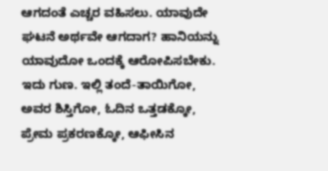ಆಗದಂತೆ ಎಚ್ಚರ ವಹಿಸಲು. ಯಾವುದೇ ಘಟನೆ ಅರ್ಥವೇ ಆಗದಾಗ? ಹಾನಿಯನ್ನು ಯಾವುದೋ ಒಂದಕ್ಕೆ ಆರೋಪಿಸಬೇಕು. ಇದು ಗುಣ. ಇಲ್ಲಿ ತಂದೆ-ತಾಯಿಗೋ, ಅವರ ಶಿಸ್ತಿಗೋ, ಓದಿನ ಒತ್ತಡಕ್ಕೋ, ಪ್ರೇಮ ಪ್ರಕರಣಕ್ಕೋ, ಆಫೀಸಿನ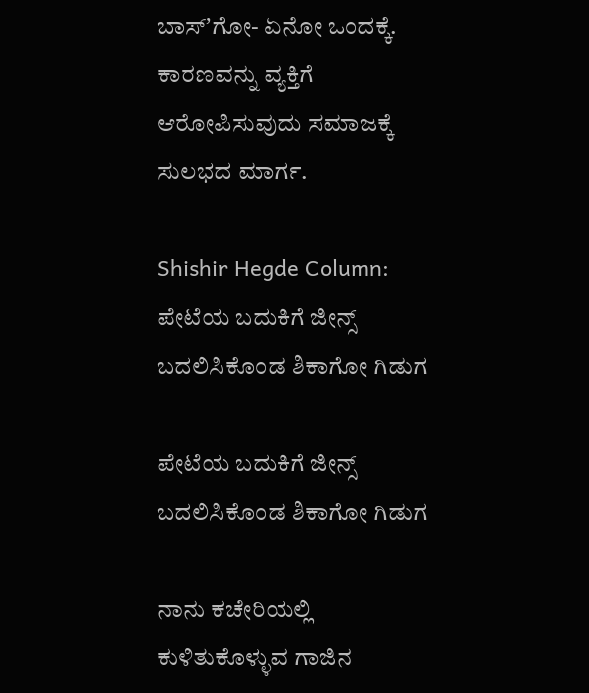ಬಾಸ್ʼಗೋ- ಏನೋ ಒಂದಕ್ಕೆ. ಕಾರಣವನ್ನು ವ್ಯಕ್ತಿಗೆ ಆರೋಪಿಸುವುದು ಸಮಾಜಕ್ಕೆ ಸುಲಭದ ಮಾರ್ಗ.

Shishir Hegde Column: ಪೇಟೆಯ ಬದುಕಿಗೆ ಜೀನ್ಸ್‌ ಬದಲಿಸಿಕೊಂಡ ಶಿಕಾಗೋ ಗಿಡುಗ

ಪೇಟೆಯ ಬದುಕಿಗೆ ಜೀನ್ಸ್‌ ಬದಲಿಸಿಕೊಂಡ ಶಿಕಾಗೋ ಗಿಡುಗ

ನಾನು ಕಚೇರಿಯಲ್ಲಿ ಕುಳಿತುಕೊಳ್ಳುವ ಗಾಜಿನ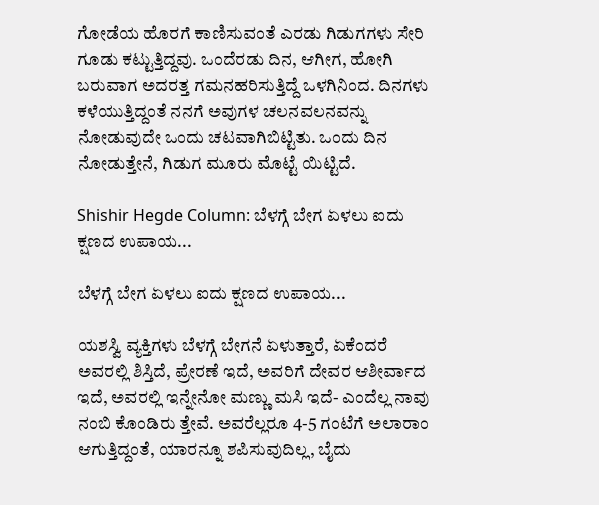ಗೋಡೆಯ ಹೊರಗೆ ಕಾಣಿಸುವಂತೆ ಎರಡು ಗಿಡುಗಗಳು ಸೇರಿ ಗೂಡು ಕಟ್ಟುತ್ತಿದ್ದವು. ಒಂದೆರಡು ದಿನ, ಆಗೀಗ, ಹೋಗಿ ಬರುವಾಗ ಅದರತ್ತ ಗಮನಹರಿಸುತ್ತಿದ್ದೆ ಒಳಗಿನಿಂದ. ದಿನಗಳು ಕಳೆಯುತ್ತಿದ್ದಂತೆ ನನಗೆ ಅವುಗಳ ಚಲನವಲನವನ್ನು ನೋಡುವುದೇ ಒಂದು ಚಟವಾಗಿಬಿಟ್ಟಿತು. ಒಂದು ದಿನ ನೋಡುತ್ತೇನೆ, ಗಿಡುಗ ಮೂರು ಮೊಟ್ಟೆ ಯಿಟ್ಟಿದೆ.

Shishir Hegde Column: ಬೆಳಗ್ಗೆ ಬೇಗ ಏಳಲು ಐದು ಕ್ಷಣದ ಉಪಾಯ...

ಬೆಳಗ್ಗೆ ಬೇಗ ಏಳಲು ಐದು ಕ್ಷಣದ ಉಪಾಯ...

ಯಶಸ್ವಿ ವ್ಯಕ್ತಿಗಳು ಬೆಳಗ್ಗೆ ಬೇಗನೆ ಏಳುತ್ತಾರೆ, ಏಕೆಂದರೆ ಅವರಲ್ಲಿ ಶಿಸ್ತಿದೆ, ಪ್ರೇರಣೆ ಇದೆ, ಅವರಿಗೆ ದೇವರ ಆಶೀರ್ವಾದ ಇದೆ, ಅವರಲ್ಲಿ ಇನ್ನೇನೋ ಮಣ್ಣು ಮಸಿ ಇದೆ- ಎಂದೆಲ್ಲ ನಾವು ನಂಬಿ ಕೊಂಡಿರು ತ್ತೇವೆ. ಅವರೆಲ್ಲರೂ 4-5 ಗಂಟೆಗೆ ಅಲಾರಾಂ ಆಗುತ್ತಿದ್ದಂತೆ, ಯಾರನ್ನೂ ಶಪಿಸುವುದಿಲ್ಲ, ಬೈದು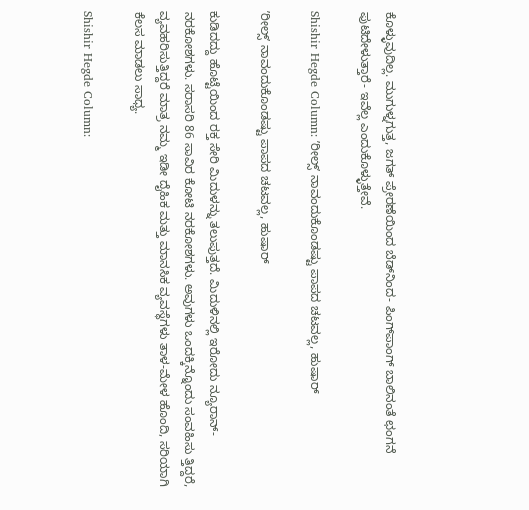ಕೊಳ್ಳುವುದಿಲ್ಲ. ಮುಗುಳ್ನಗುತ್ತ, ಜಗತ್ ಪ್ರೇರಣೆಯಿಂದ ಬೆಡ್‌ನಿಂದ- ಪಿಂಗ್‌ಪಾಂಗ್ ಬಾಲಿನಂತೆ ಛಂಗನೆ ಪುಟಿದೇಳುತ್ತಾರೆ- ಇವೆಲ್ಲ ಎಂದುಕೊಳ್ಳುತ್ತೇವೆ.

Shishir Hegde Column: ʼರೀಲ್ಸ್‌ʼ ನಾವಂದುಕೊಂಡಷ್ಟು ಪಾಪದ ಚಟವಲ್ಲ, ಹುಷಾರ್‌

ʼರೀಲ್ಸ್‌ʼ ನಾವಂದುಕೊಂಡಷ್ಟು ಪಾಪದ ಚಟವಲ್ಲ, ಹುಷಾರ್‌

ಕುಡಿದದ್ದು ಹೊಟ್ಟೆಯಿಂದ ರಕ್ತ ಸೇರಿ ಮಿದುಳನ್ನು ತಲುಪುತ್ತದೆ. ಮಿದುಳಿನಲ್ಲಿ ಇರೋದು ನ್ಯೂರಾನ್- ನರಕೋಶಗಳು. ಸರಾಸರಿ 86 ಸಾವಿರ ಕೋಟಿ ನರಕೋಶಗಳು. ಅವುಗಳು ಒಂದಕ್ಕಿನ್ನೊಂದು ಸಂವಹಿಸು ತ್ತಿದ್ದರೆ, ವ್ಯವಹರಿಸುತ್ತಿದ್ದರೆ ಮಾತ್ರ ನಮ್ಮ ಇಡೀ ದೈಹಿಕ ಮತ್ತು ಮಾನಸಿಕ ವ್ಯವಸ್ಥೆಗಳು ತಾಳ-ಮೇಳ ಹೊಂದಿ, ಸರಿಯಾಗಿ ಕೆಲಸ ಮಾಡಲು ಸಾಧ್ಯ.

Shishir Hegde Column: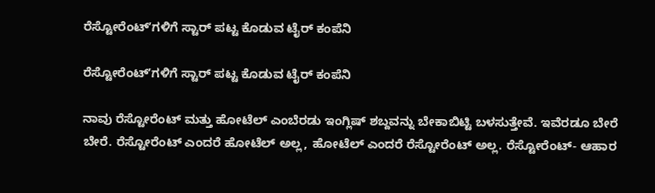ರೆಸ್ಟೋರೆಂಟ್‌ʼಗಳಿಗೆ ಸ್ಟಾರ್‌ ಪಟ್ಟ ಕೊಡುವ ಟೈರ್‌ ಕಂಪೆನಿ

ರೆಸ್ಟೋರೆಂಟ್‌ʼಗಳಿಗೆ ಸ್ಟಾರ್‌ ಪಟ್ಟ ಕೊಡುವ ಟೈರ್‌ ಕಂಪೆನಿ

ನಾವು ರೆಸ್ಟೋರೆಂಟ್ ಮತ್ತು ಹೋಟೆಲ್ ಎಂಬೆರಡು ಇಂಗ್ಲಿಷ್ ಶಬ್ದವನ್ನು ಬೇಕಾಬಿಟ್ಟಿ ಬಳಸುತ್ತೇವೆ. ಇವೆರಡೂ ಬೇರೆ ಬೇರೆ. ರೆಸ್ಟೋರೆಂಟ್ ಎಂದರೆ ಹೋಟೆಲ್ ಅಲ್ಲ, ಹೋಟೆಲ್ ಎಂದರೆ ರೆಸ್ಟೋರೆಂಟ್ ಅಲ್ಲ. ರೆಸ್ಟೋರೆಂಟ್- ಆಹಾರ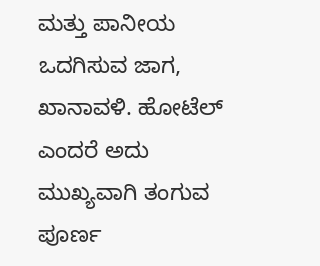ಮತ್ತು ಪಾನೀಯ ಒದಗಿಸುವ ಜಾಗ, ಖಾನಾವಳಿ. ಹೋಟೆಲ್ ಎಂದರೆ ಅದು ಮುಖ್ಯವಾಗಿ ತಂಗುವ ಪೂರ್ಣ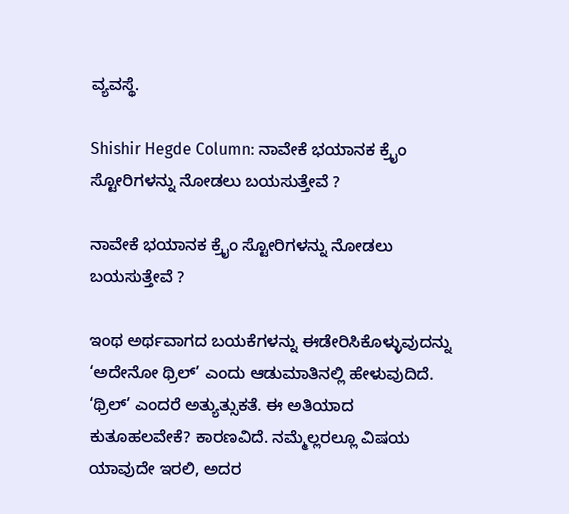ವ್ಯವಸ್ಥೆ.

Shishir Hegde Column: ನಾವೇಕೆ ಭಯಾನಕ ಕ್ರೈಂ ಸ್ಟೋರಿಗಳನ್ನು ನೋಡಲು ಬಯಸುತ್ತೇವೆ ?

ನಾವೇಕೆ ಭಯಾನಕ ಕ್ರೈಂ ಸ್ಟೋರಿಗಳನ್ನು ನೋಡಲು ಬಯಸುತ್ತೇವೆ ?

ಇಂಥ ಅರ್ಥವಾಗದ ಬಯಕೆಗಳನ್ನು ಈಡೇರಿಸಿಕೊಳ್ಳುವುದನ್ನು ‘ಅದೇನೋ ಥ್ರಿಲ್’ ಎಂದು ಆಡುಮಾತಿನಲ್ಲಿ ಹೇಳುವುದಿದೆ. ‘ಥ್ರಿಲ್’ ಎಂದರೆ ಅತ್ಯುತ್ಸುಕತೆ. ಈ ಅತಿಯಾದ ಕುತೂಹಲವೇಕೆ? ಕಾರಣವಿದೆ. ನಮ್ಮೆಲ್ಲರಲ್ಲೂ ವಿಷಯ ಯಾವುದೇ ಇರಲಿ, ಅದರ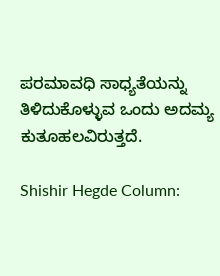ಪರಮಾವಧಿ ಸಾಧ್ಯತೆಯನ್ನು ತಿಳಿದುಕೊಳ್ಳುವ ಒಂದು ಅದಮ್ಯ ಕುತೂಹಲವಿರುತ್ತದೆ.

Shishir Hegde Column: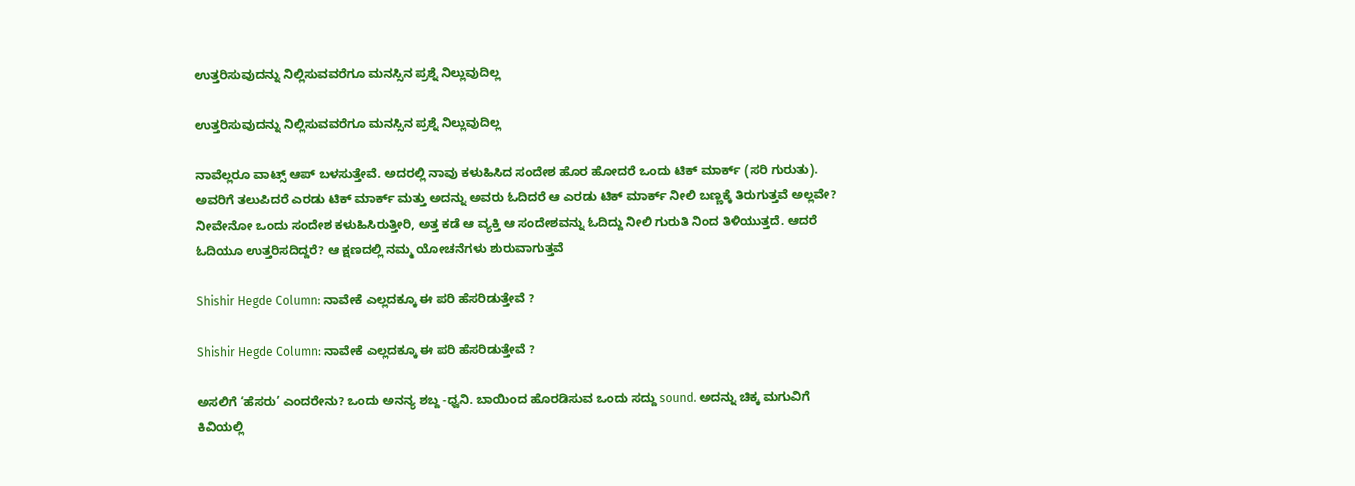ಉತ್ತರಿಸುವುದನ್ನು ನಿಲ್ಲಿಸುವವರೆಗೂ ಮನಸ್ಸಿನ ಪ್ರಶ್ನೆ ನಿಲ್ಲುವುದಿಲ್ಲ

ಉತ್ತರಿಸುವುದನ್ನು ನಿಲ್ಲಿಸುವವರೆಗೂ ಮನಸ್ಸಿನ ಪ್ರಶ್ನೆ ನಿಲ್ಲುವುದಿಲ್ಲ

ನಾವೆಲ್ಲರೂ ವಾಟ್ಸ್ ಆಪ್ ಬಳಸುತ್ತೇವೆ. ಅದರಲ್ಲಿ ನಾವು ಕಳುಹಿಸಿದ ಸಂದೇಶ ಹೊರ ಹೋದರೆ ಒಂದು ಟಿಕ್ ಮಾರ್ಕ್ (ಸರಿ ಗುರುತು). ಅವರಿಗೆ ತಲುಪಿದರೆ ಎರಡು ಟಿಕ್ ಮಾರ್ಕ್ ಮತ್ತು ಅದನ್ನು ಅವರು ಓದಿದರೆ ಆ ಎರಡು ಟಿಕ್ ಮಾರ್ಕ್ ನೀಲಿ ಬಣ್ಣಕ್ಕೆ ತಿರುಗುತ್ತವೆ ಅಲ್ಲವೇ? ನೀವೇನೋ ಒಂದು ಸಂದೇಶ ಕಳುಹಿಸಿರುತ್ತೀರಿ, ಅತ್ತ ಕಡೆ ಆ ವ್ಯಕ್ತಿ ಆ ಸಂದೇಶವನ್ನು ಓದಿದ್ದು ನೀಲಿ ಗುರುತಿ ನಿಂದ ತಿಳಿಯುತ್ತದೆ. ಆದರೆ ಓದಿಯೂ ಉತ್ತರಿಸದಿದ್ದರೆ? ಆ ಕ್ಷಣದಲ್ಲಿ ನಮ್ಮ ಯೋಚನೆಗಳು ಶುರುವಾಗುತ್ತವೆ

Shishir Hegde Column: ನಾವೇಕೆ ಎಲ್ಲದಕ್ಕೂ ಈ ಪರಿ ಹೆಸರಿಡುತ್ತೇವೆ ?

Shishir Hegde Column: ನಾವೇಕೆ ಎಲ್ಲದಕ್ಕೂ ಈ ಪರಿ ಹೆಸರಿಡುತ್ತೇವೆ ?

ಅಸಲಿಗೆ ‘ಹೆಸರು’ ಎಂದರೇನು? ಒಂದು ಅನನ್ಯ ಶಬ್ದ -ಧ್ವನಿ. ಬಾಯಿಂದ ಹೊರಡಿಸುವ ಒಂದು ಸದ್ದು sound. ಅದನ್ನು ಚಿಕ್ಕ ಮಗುವಿಗೆ ಕಿವಿಯಲ್ಲಿ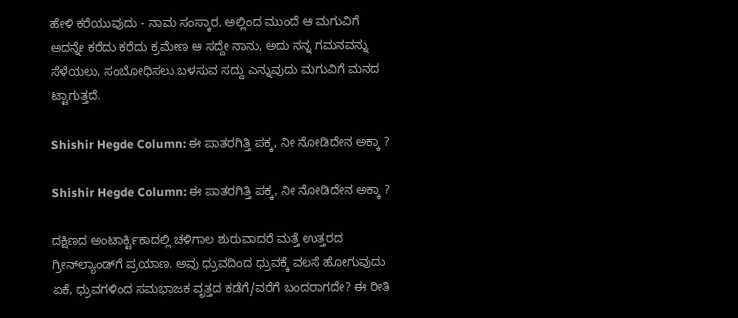ಹೇಳಿ ಕರೆಯುವುದು - ನಾಮ ಸಂಸ್ಕಾರ. ಅಲ್ಲಿಂದ ಮುಂದೆ ಆ ಮಗುವಿಗೆ ಅದನ್ನೇ ಕರೆದು ಕರೆದು ಕ್ರಮೇಣ ಆ ಸದ್ದೇ ನಾನು, ಅದು ನನ್ನ ಗಮನವನ್ನು ಸೆಳೆಯಲು, ಸಂಬೋಧಿಸಲು ಬಳಸುವ ಸದ್ದು ಎನ್ನುವುದು ಮಗುವಿಗೆ ಮನದ ಟ್ಟಾಗುತ್ತದೆ.

Shishir Hegde Column: ಈ ಪಾತರಗಿತ್ತಿ ಪಕ್ಕ, ನೀ ನೋಡಿದೇನ ಅಕ್ಕಾ ?

Shishir Hegde Column: ಈ ಪಾತರಗಿತ್ತಿ ಪಕ್ಕ, ನೀ ನೋಡಿದೇನ ಅಕ್ಕಾ ?

ದಕ್ಷಿಣದ ಅಂಟಾರ್ಕ್ಟಿಕಾದಲ್ಲಿ ಚಳಿಗಾಲ ಶುರುವಾದರೆ ಮತ್ತೆ ಉತ್ತರದ ಗ್ರೀನ್‌ಲ್ಯಾಂಡ್‌ಗೆ ಪ್ರಯಾಣ. ಅವು ಧ್ರುವದಿಂದ ಧ್ರುವಕ್ಕೆ ವಲಸೆ ಹೋಗುವುದು ಏಕೆ, ಧ್ರುವಗಳಿಂದ ಸಮಭಾಜಕ ವೃತ್ತದ ಕಡೆಗೆ/ವರೆಗೆ ಬಂದರಾಗದೇ? ಈ ರೀತಿ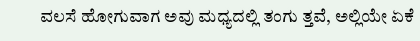ವಲಸೆ ಹೋಗುವಾಗ ಅವು ಮಧ್ಯದಲ್ಲಿ ತಂಗು ತ್ತವೆ, ಅಲ್ಲಿಯೇ ಏಕೆ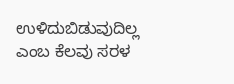ಉಳಿದುಬಿಡುವುದಿಲ್ಲ ಎಂಬ ಕೆಲವು ಸರಳ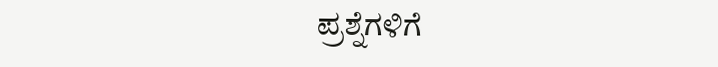ಪ್ರಶ್ನೆಗಳಿಗೆ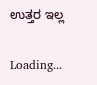ಉತ್ತರ ಇಲ್ಲ

Loading...